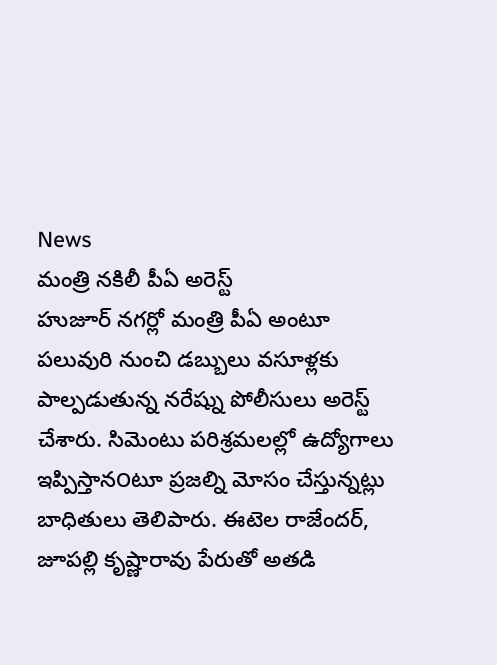News
మంత్రి నకిలీ పీఏ అరెస్ట్
హుజూర్ నగర్లో మంత్రి పీఏ అంటూ పలువురి నుంచి డబ్బులు వసూళ్లకు పాల్పడుతున్న నరేష్ను పోలీసులు అరెస్ట్ చేశారు. సిమెంటు పరిశ్రమలల్లో ఉద్యోగాలు ఇప్పిస్తాన౦టూ ప్రజల్ని మోసం చేస్తున్నట్లు బాధితులు తెలిపారు. ఈటెల రాజేందర్, జూపల్లి కృష్ణారావు పేరుతో అతడి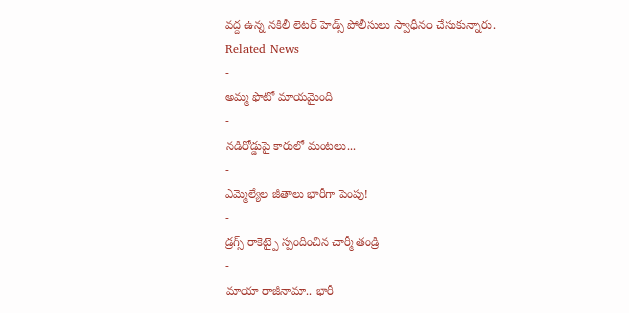వద్ద ఉన్న నకిలీ లెటర్ హెడ్స్ పోలీసులు స్వాధీన౦ చేసుకున్నారు.
Related News
-
అమ్మ ఫొటో మాయమైంది
-
నడిరోడ్డుపై కారులో మంటలు...
-
ఎమ్మెల్యేల జీతాలు భారీగా పెంపు!
-
డ్రగ్స్ రాకెట్పై స్పందించిన చార్మీ తండ్రి
-
మాయా రాజీనామా.. భారీ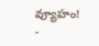వ్యూహం!
-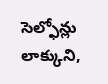సెల్ఫోన్లు లాక్కుని,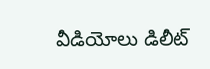వీడియోలు డిలీట్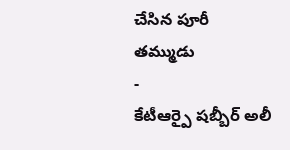చేసిన పూరీ తమ్ముడు
-
కేటీఆర్పై షబ్బీర్ అలీ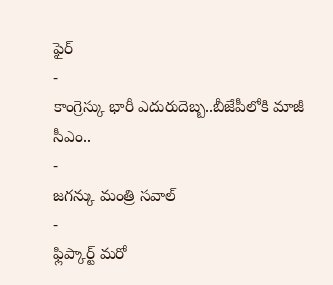ఫైర్
-
కాంగ్రెస్కు భారీ ఎదురుదెబ్బ..బీజేపీలోకి మాజీ సీఎం..
-
జగన్కు మంత్రి సవాల్
-
ఫ్లిప్కార్ట్ మరో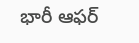భారీ ఆఫర్